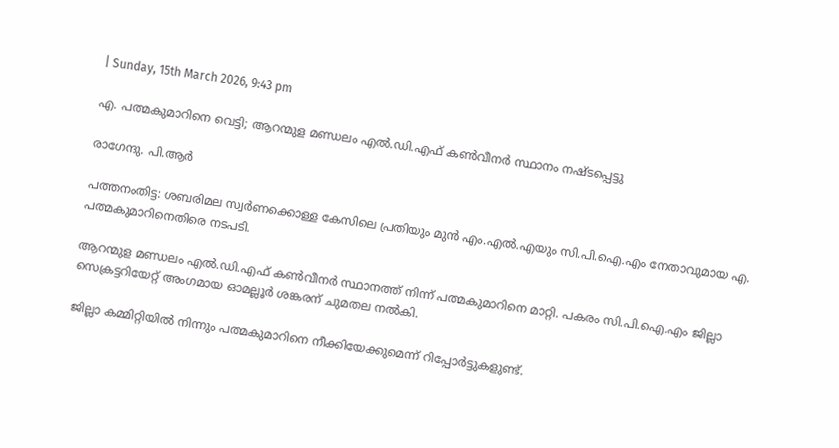| Sunday, 15th March 2026, 9:43 pm

എ. പത്മകുമാറിനെ വെട്ടി; ആറന്മുള മണ്ഡലം എല്‍.ഡി.എഫ് കണ്‍വീനര്‍ സ്ഥാനം നഷ്ടപ്പെട്ടു

രാഗേന്ദു. പി.ആര്‍

പത്തനംതിട്ട: ശബരിമല സ്വര്‍ണക്കൊള്ള കേസിലെ പ്രതിയും മുന്‍ എം.എല്‍.എയും സി.പി.ഐ.എം നേതാവുമായ എ. പത്മകുമാറിനെതിരെ നടപടി.

ആറന്മുള മണ്ഡലം എല്‍.ഡി.എഫ് കണ്‍വീനര്‍ സ്ഥാനത്ത് നിന്ന് പത്മകുമാറിനെ മാറ്റി. പകരം സി.പി.ഐ.എം ജില്ലാ സെക്രട്ടറിയേറ്റ് അംഗമായ ഓമല്ലൂര്‍ ശങ്കരന് ചുമതല നല്‍കി.

ജില്ലാ കമ്മിറ്റിയില്‍ നിന്നും പത്മകുമാറിനെ നീക്കിയേക്കുമെന്ന് റിപ്പോര്‍ട്ടുകളുണ്ട്.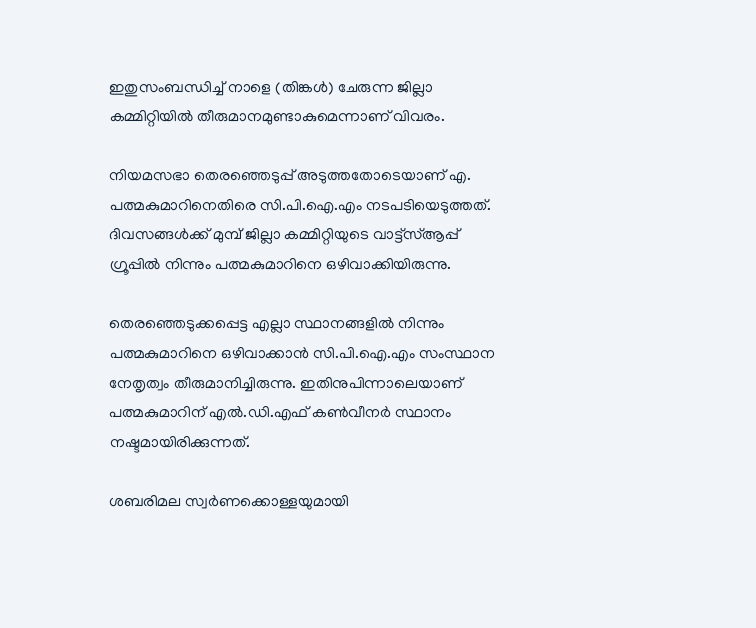ഇതുസംബന്ധിച്ച് നാളെ (തിങ്കള്‍) ചേരുന്ന ജില്ലാ കമ്മിറ്റിയില്‍ തീരുമാനമുണ്ടാകുമെന്നാണ് വിവരം.

നിയമസഭാ തെരഞ്ഞെടുപ്പ് അടുത്തതോടെയാണ് എ. പത്മകുമാറിനെതിരെ സി.പി.ഐ.എം നടപടിയെടുത്തത്. ദിവസങ്ങള്‍ക്ക് മുമ്പ് ജില്ലാ കമ്മിറ്റിയുടെ വാട്ട്‌സ്ആപ്പ് ഗ്രൂപ്പില്‍ നിന്നും പത്മകുമാറിനെ ഒഴിവാക്കിയിരുന്നു.

തെരഞ്ഞെടുക്കപ്പെട്ട എല്ലാ സ്ഥാനങ്ങളില്‍ നിന്നും പത്മകുമാറിനെ ഒഴിവാക്കാന്‍ സി.പി.ഐ.എം സംസ്ഥാന നേതൃത്വം തീരുമാനിച്ചിരുന്നു. ഇതിനുപിന്നാലെയാണ് പത്മകുമാറിന് എല്‍.ഡി.എഫ് കണ്‍വീനര്‍ സ്ഥാനം നഷ്ടമായിരിക്കുന്നത്.

ശബരിമല സ്വര്‍ണക്കൊള്ളയുമായി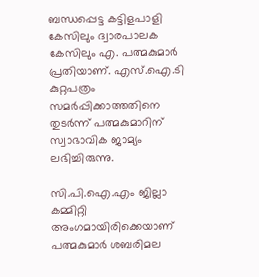ബന്ധപ്പെട്ട കട്ടിളപാളി കേസിലും ദ്വാരപാലക കേസിലും എ. പത്മകുമാര്‍ പ്രതിയാണ്. എസ്.ഐ.ടി കുറ്റപത്രം സമര്‍പ്പിക്കാത്തതിനെ തുടര്‍ന്ന് പത്മകുമാറിന് സ്വാഭാവിക ജാമ്യം ലഭിച്ചിരുന്നു.

സി.പി.ഐ.എം ജില്ലാ കമ്മിറ്റി അംഗമായിരിക്കെയാണ് പത്മകുമാര്‍ ശബരിമല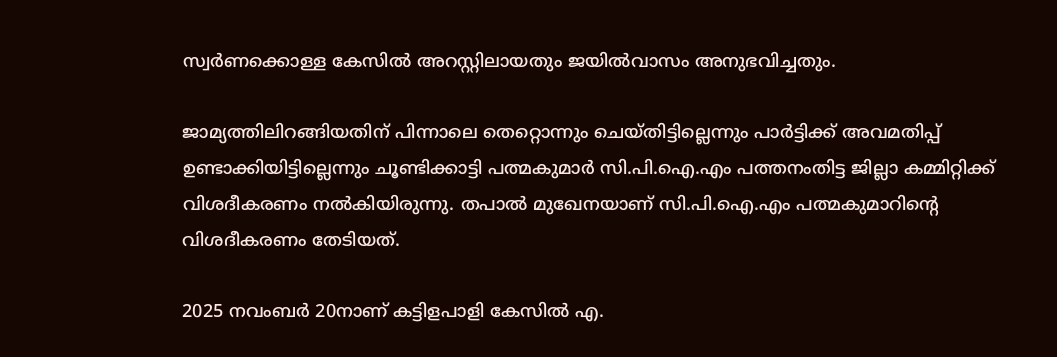സ്വര്‍ണക്കൊള്ള കേസില്‍ അറസ്റ്റിലായതും ജയില്‍വാസം അനുഭവിച്ചതും.

ജാമ്യത്തിലിറങ്ങിയതിന് പിന്നാലെ തെറ്റൊന്നും ചെയ്തിട്ടില്ലെന്നും പാര്‍ട്ടിക്ക് അവമതിപ്പ് ഉണ്ടാക്കിയിട്ടില്ലെന്നും ചൂണ്ടിക്കാട്ടി പത്മകുമാര്‍ സി.പി.ഐ.എം പത്തനംതിട്ട ജില്ലാ കമ്മിറ്റിക്ക് വിശദീകരണം നല്‍കിയിരുന്നു. തപാല്‍ മുഖേനയാണ് സി.പി.ഐ.എം പത്മകുമാറിന്റെ വിശദീകരണം തേടിയത്.

2025 നവംബര്‍ 20നാണ് കട്ടിളപാളി കേസില്‍ എ.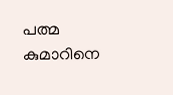പത്മ കുമാറിനെ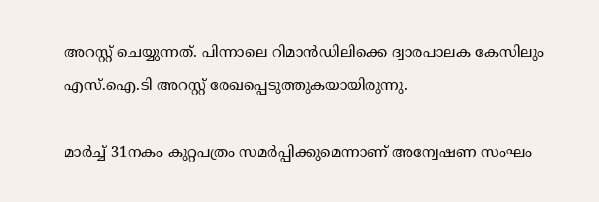അറസ്റ്റ് ചെയ്യുന്നത്. പിന്നാലെ റിമാന്‍ഡിലിക്കെ ദ്വാരപാലക കേസിലും എസ്.ഐ.ടി അറസ്റ്റ് രേഖപ്പെടുത്തുകയായിരുന്നു.

മാര്‍ച്ച് 31നകം കുറ്റപത്രം സമര്‍പ്പിക്കുമെന്നാണ് അന്വേഷണ സംഘം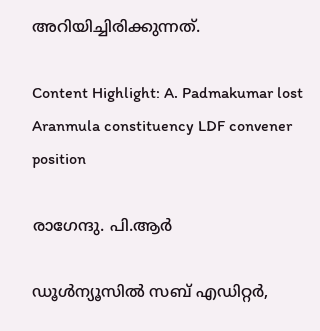അറിയിച്ചിരിക്കുന്നത്.

Content Highlight: A. Padmakumar lost Aranmula constituency LDF convener position

രാഗേന്ദു. പി.ആര്‍

ഡൂള്‍ന്യൂസില്‍ സബ് എഡിറ്റര്‍,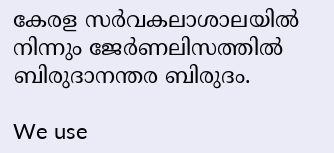കേരള സര്‍വകലാശാലയില്‍ നിന്നും ജേര്‍ണലിസത്തില്‍ ബിരുദാനന്തര ബിരുദം.

We use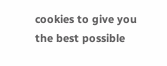cookies to give you the best possible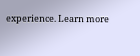experience. Learn more